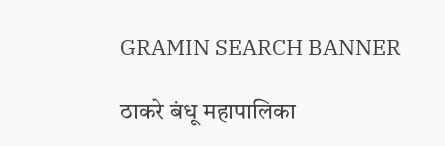GRAMIN SEARCH BANNER

ठाकरे बंधू महापालिका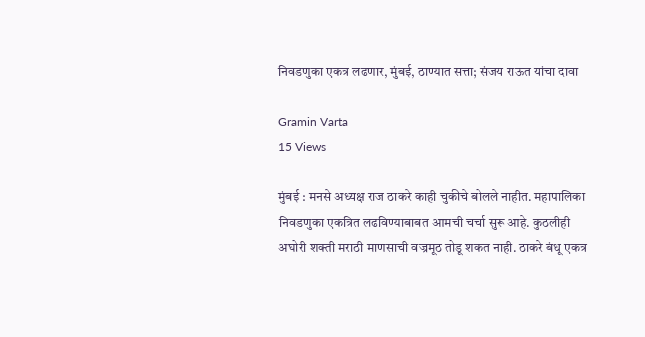निवडणुका एकत्र लढणार, मुंबई, ठाण्यात सत्ता; संजय राऊत यांचा दावा

Gramin Varta
15 Views

मुंबई : मनसे अध्यक्ष राज ठाकरे काही चुकीचे बोलले नाहीत. महापालिका निवडणुका एकत्रित लढविण्याबाबत आमची चर्चा सुरू आहे. कुठलीही अघोरी शक्ती मराठी माणसाची वज्रमूठ तोडू शकत नाही. ठाकरे बंधू एकत्र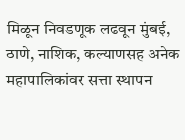मिळून निवडणूक लढवून मुंबई, ठाणे, नाशिक, कल्याणसह अनेक महापालिकांवर सत्ता स्थापन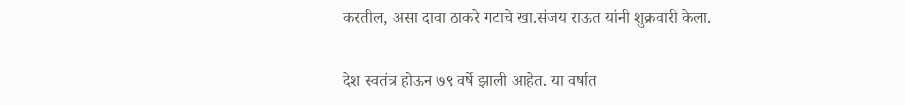करतील, असा दावा ठाकरे गटाचे खा.संजय राऊत यांनी शुक्रवारी केला.

देश स्वतंत्र होऊन ७९ वर्षे झाली आहेत. या वर्षात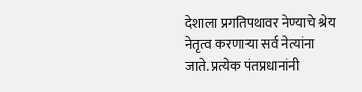देशाला प्रगतिपथावर नेण्याचे श्रेय नेतृत्व करणाऱ्या सर्व नेत्यांना जाते. प्रत्येक पंतप्रधानांनी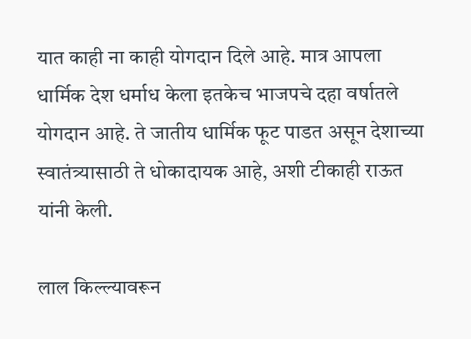यात काही ना काही योगदान दिले आहे. मात्र आपला धार्मिक देश धर्माध केला इतकेच भाजपचे दहा वर्षातले योगदान आहे. ते जातीय धार्मिक फूट पाडत असून देशाच्या स्वातंत्र्यासाठी ते धोकादायक आहे, अशी टीकाही राऊत यांनी केली.

लाल किल्ल्यावरून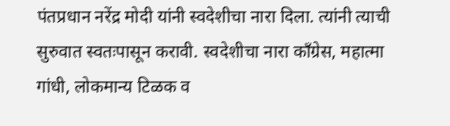पंतप्रधान नरेंद्र मोदी यांनी स्वदेशीचा नारा दिला. त्यांनी त्याची सुरुवात स्वतःपासून करावी. स्वदेशीचा नारा काँग्रेस, महात्मा गांधी, लोकमान्य टिळक व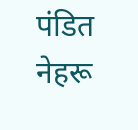पंडित नेहरू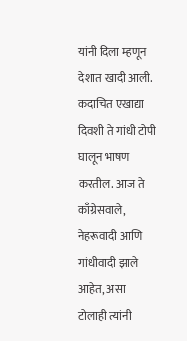यांनी दिला म्हणून देशात खादी आली. कदाचित एखाद्या दिवशी ते गांधी टोपी घालून भाषण करतील. आज ते काँग्रेसवाले, नेहरूवादी आणि गांधीवादी झाले आहेत, असा टोलाही त्यांनी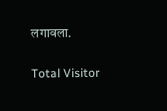लगावला.

Total Visitor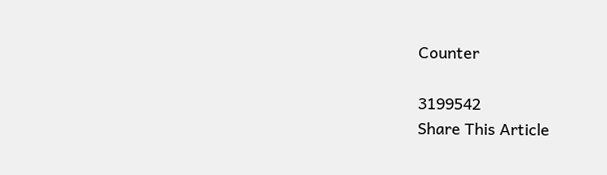Counter

3199542
Share This Article